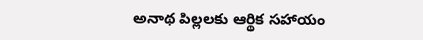అనాథ పిల్లలకు ఆర్థిక సహాయం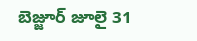బెజ్జూర్ జూలై 31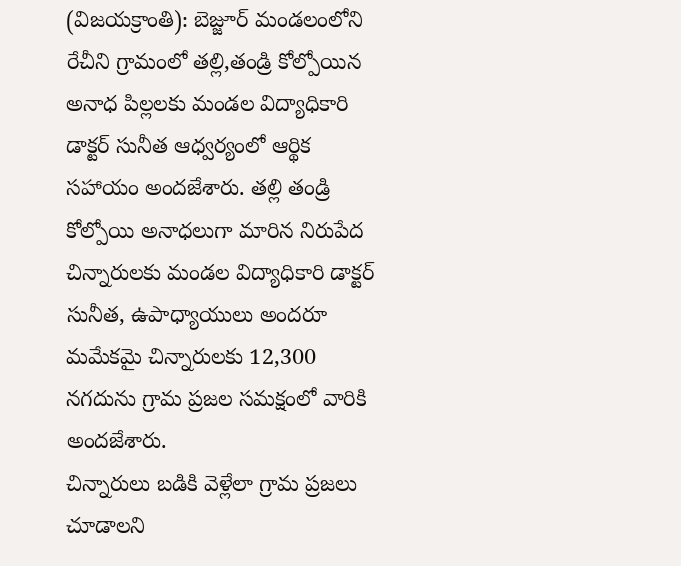(విజయక్రాంతి): బెజ్జూర్ మండలంలోని రేచీని గ్రామంలో తల్లి,తండ్రి కోల్పోయిన అనాధ పిల్లలకు మండల విద్యాధికారి డాక్టర్ సునీత ఆధ్వర్యంలో ఆర్థిక సహాయం అందజేశారు. తల్లి తండ్రి కోల్పోయి అనాధలుగా మారిన నిరుపేద చిన్నారులకు మండల విద్యాధికారి డాక్టర్ సునీత, ఉపాధ్యాయులు అందరూ మమేకమై చిన్నారులకు 12,300 నగదును గ్రామ ప్రజల సమక్షంలో వారికి అందజేశారు.
చిన్నారులు బడికి వెళ్లేలా గ్రామ ప్రజలు చూడాలని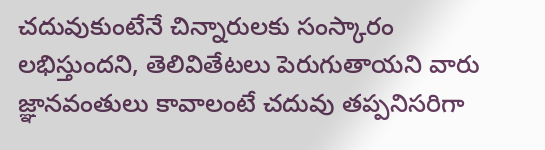చదువుకుంటేనే చిన్నారులకు సంస్కారం లభిస్తుందని, తెలివితేటలు పెరుగుతాయని వారు జ్ఞానవంతులు కావాలంటే చదువు తప్పనిసరిగా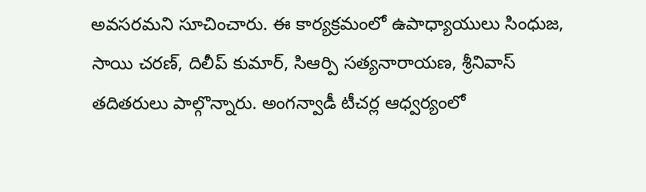అవసరమని సూచించారు. ఈ కార్యక్రమంలో ఉపాధ్యాయులు సింధుజ, సాయి చరణ్, దిలీప్ కుమార్, సిఆర్పి సత్యనారాయణ, శ్రీనివాస్ తదితరులు పాల్గొన్నారు. అంగన్వాడీ టీచర్ల ఆధ్వర్యంలో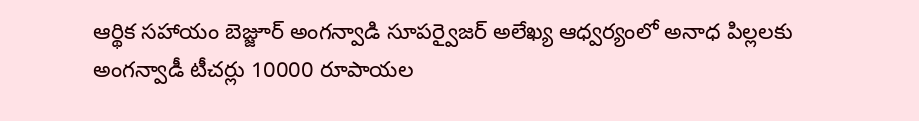ఆర్థిక సహాయం బెజ్జూర్ అంగన్వాడి సూపర్వైజర్ అలేఖ్య ఆధ్వర్యంలో అనాధ పిల్లలకు అంగన్వాడీ టీచర్లు 10000 రూపాయల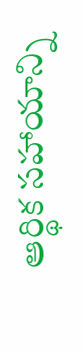ఆర్థిక సహాయాన్ని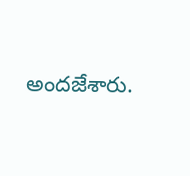అందజేశారు.